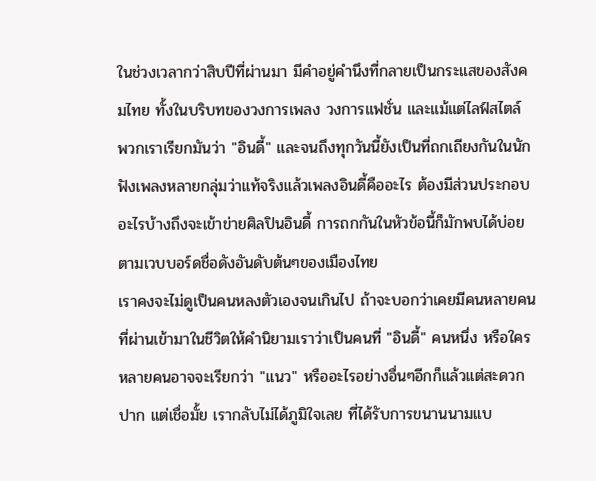ในช่วงเวลากว่าสิบปีที่ผ่านมา มีคำอยู่คำนึงที่กลายเป็นกระแสของสังคมไทย ทั้งในบริบทของวงการเพลง วงการแฟชั่น และแม้แต่ไลฟ์สไตล์ พวกเราเรียกมันว่า "อินดี้" และจนถึงทุกวันนี้ยังเป็นที่ถกเถียงกันในนักฟังเพลงหลายกลุ่มว่าแท้จริงแล้วเพลงอินดี้คืออะไร ต้องมีส่วนประกอบอะไรบ้างถึงจะเข้าข่ายศิลปินอินดี้ การถกกันในหัวข้อนี้ก็มักพบได้บ่อยตามเวบบอร์ดชื่อดังอันดับต้นๆของเมืองไทย
เราคงจะไม่ดูเป็นคนหลงตัวเองจนเกินไป ถ้าจะบอกว่าเคยมีคนหลายคนที่ผ่านเข้ามาในชีวิตให้คำนิยามเราว่าเป็นคนที่ "อินดี้" คนหนึ่ง หรือใครหลายคนอาจจะเรียกว่า "แนว" หรืออะไรอย่างอื่นๆอีกก็แล้วแต่สะดวกปาก แต่เชื่อมั้ย เรากลับไม่ได้ภูมิใจเลย ที่ได้รับการขนานนามแบ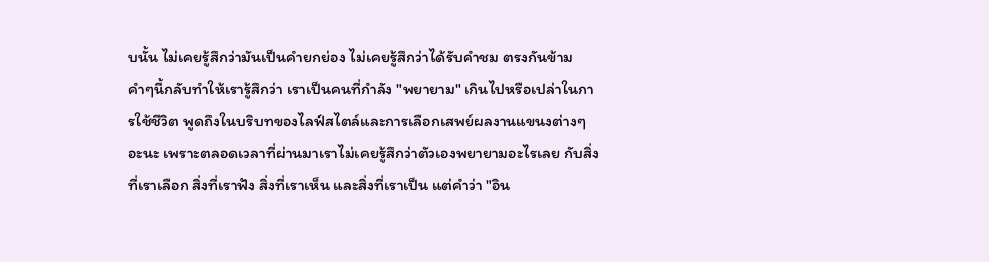บนั้น ไม่เคยรู้สึกว่ามันเป็นคำยกย่อง ไม่เคยรู้สึกว่าได้รับคำชม ตรงกันข้าม คำๆนี้กลับทำให้เรารู้สึกว่า เราเป็นคนที่กำลัง "พยายาม" เกินไปหรือเปล่าในการใช้ชีวิต พูดถึงในบริบทของไลฟ์สไตล์และการเลือกเสพย์ผลงานแขนงต่างๆอะนะ เพราะตลอดเวลาที่ผ่านมาเราไม่เคยรู้สึกว่าตัวเองพยายามอะไรเลย กับสิ่งที่เราเลือก สิ่งที่เราฟัง สิ่งที่เราเห็น และสิ่งที่เราเป็น แต่คำว่า "อิน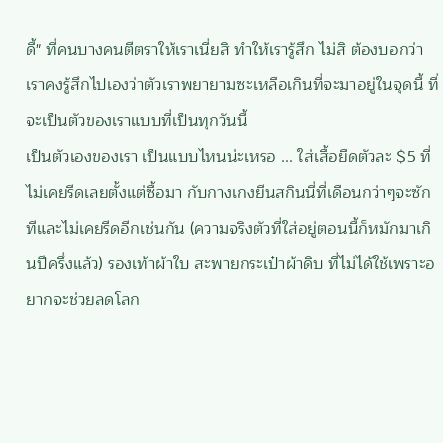ดี้" ที่คนบางคนตีตราให้เราเนี่ยสิ ทำให้เรารู้สึก ไม่สิ ต้องบอกว่าเราคงรู้สึกไปเองว่าตัวเราพยายามซะเหลือเกินที่จะมาอยู่ในจุดนี้ ที่จะเป็นตัวของเราแบบที่เป็นทุกวันนี้
เป็นตัวเองของเรา เป็นแบบไหนน่ะเหรอ ... ใส่เสื้อยืดตัวละ $5 ที่ไม่เคยรีดเลยตั้งแต่ซื้อมา กับกางเกงยีนสกินนี่ที่เดือนกว่าๆจะซักทีและไม่เคยรีดอีกเช่นกัน (ความจริงตัวที่ใส่อยู่ตอนนี้ก็หมักมาเกินปีครึ่งแล้ว) รองเท้าผ้าใบ สะพายกระเป๋าผ้าดิบ ที่ไม่ได้ใช้เพราะอยากจะช่วยลดโลก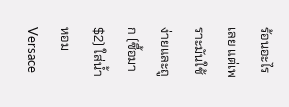ร้อนอะไรเลย แต่เพราะมันใช้ง่ายและถูก (ซื้อมา $2) ใส่น้ำหอม Versace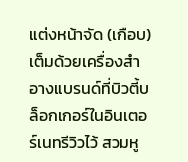แต่งหน้าจัด (เกือบ) เต็มด้วยเครื่องสำอางแบรนด์ที่บิวตี้บล็อกเกอร์ในอินเตอร์เนทรีวิวไว้ สวมหู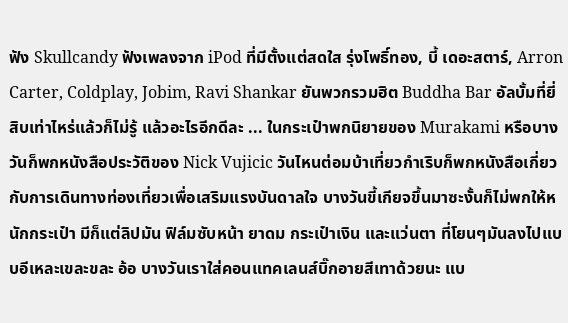ฟัง Skullcandy ฟังเพลงจาก iPod ที่มีตั้งแต่สดใส รุ่งโพธิ์ทอง, บี้ เดอะสตาร์, Arron Carter, Coldplay, Jobim, Ravi Shankar ยันพวกรวมฮิต Buddha Bar อัลบั้มที่ยี่สิบเท่าไหร่แล้วก็ไม่รู้ แล้วอะไรอีกดีละ ... ในกระเป๋าพกนิยายของ Murakami หรือบางวันก็พกหนังสือประวัติของ Nick Vujicic วันไหนต่อมบ้าเที่ยวกำเริบก็พกหนังสือเกี่ยวกับการเดินทางท่องเที่ยวเพื่อเสริมแรงบันดาลใจ บางวันขี้เกียจขึ้นมาซะงั้นก็ไม่พกให้หนักกระเป๋า มีก็แต่ลิปมัน ฟิล์มซับหน้า ยาดม กระเป๋าเงิน และแว่นตา ที่โยนๆมันลงไปแบบอีเหละเขละขละ อ้อ บางวันเราใส่คอนแทคเลนส์บิ๊กอายสีเทาด้วยนะ แบ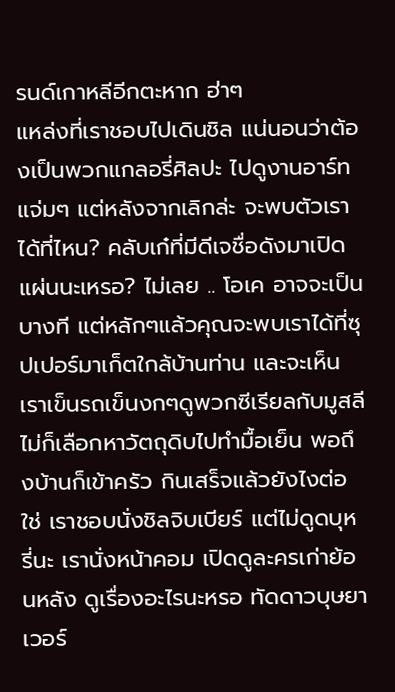รนด์เกาหลีอีกตะหาก ฮ่าๆ
แหล่งที่เราชอบไปเดินชิล แน่นอนว่าต้องเป็นพวกแกลอรี่ศิลปะ ไปดูงานอาร์ทแจ่มๆ แต่หลังจากเลิกล่ะ จะพบตัวเราได้ที่ไหน? คลับเก๋ที่มีดีเจชื่อดังมาเปิดแผ่นนะเหรอ? ไม่เลย .. โอเค อาจจะเป็นบางที แต่หลักๆแล้วคุณจะพบเราได้ที่ซุปเปอร์มาเก็ตใกล้บ้านท่าน และจะเห็นเราเข็นรถเข็นงกๆดูพวกซีเรียลกับมูสลี ไม่ก็เลือกหาวัตถุดิบไปทำมื้อเย็น พอถึงบ้านก็เข้าครัว กินเสร็จแล้วยังไงต่อ ใช่ เราชอบนั่งชิลจิบเบียร์ แต่ไม่ดูดบุหรี่นะ เรานั่งหน้าคอม เปิดดูละครเก่าย้อนหลัง ดูเรื่องอะไรนะหรอ ทัดดาวบุษยา เวอร์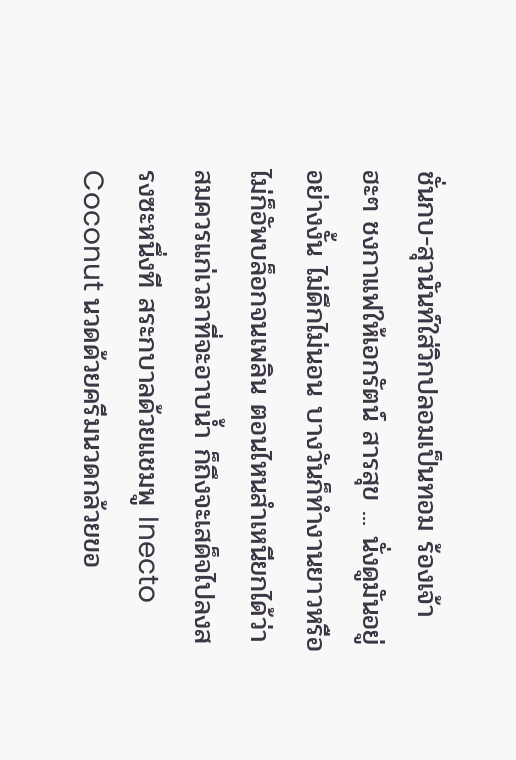ชั่นกบ-สุวนันท์ใส่วิกปลอมเป็นทอม ร้องเจ้าฮะๆ ชงกาแฟให้เอกรัตน์ สารสุข ... นั่งดูมันอยู่อย่างงั้น ไม่ดึกไม่นอน บางวันก็ทำงานยาวหรือไม่ก็อัพบล็อกจนเพลิน ตอนไหนสำเหนียกได้ว่าสมควรแก่เวลาที่จะอาบน้ำ ก็ถึงจะเสด็จไปลงสรงซะหนึ่งที สระกบาลด้วยแชมพู Inecto Coconut นวดด้วยครีมนวดกล้วยขอ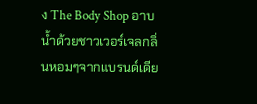ง The Body Shop อาบน้ำด้วยชาวเวอร์เจลกลิ่นหอมๆจากแบรนด์เดีย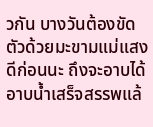วกัน บางวันต้องขัดตัวด้วยมะขามแม่แสงดีก่อนนะ ถึงจะอาบได้ อาบน้ำเสร็จสรรพแล้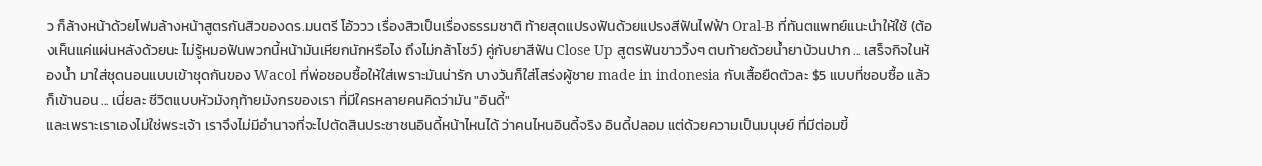ว ก็ล้างหน้าด้วยโฟมล้างหน้าสูตรกันสิวของดร.มนตรี โอ้ววว เรื่องสิวเป็นเรื่องธรรมชาติ ท้ายสุดแปรงฟันด้วยแปรงสีฟันไฟฟ้า Oral-B ที่ทันตแพทย์แนะนำให้ใช้ (ต้องเห็นแค่แผ่นหลังด้วยนะ ไม่รู้หมอฟันพวกนี้หน้ามันเหียกนักหรือไง ถึงไม่กล้าโชว์) คู่กับยาสีฟัน Close Up สูตรฟันขาววิ้งๆ ตบท้ายด้วยน้ำยาบ้วนปาก ... เสร็จกิจในห้องน้ำ มาใส่ชุดนอนแบบเข้าชุดกันของ Wacol ที่พ่อชอบซื้อให้ใส่เพราะมันน่ารัก บางวันก็ใส่โสร่งผู้ชาย made in indonesia กับเสื้อยืดตัวละ $5 แบบที่ชอบซื้อ แล้วก็เข้านอน ... เนี่ยละ ชีวิตแบบหัวมังกุท้ายมังกรของเรา ที่มีใครหลายคนคิดว่ามัน "อินดี้"
และเพราะเราเองไม่ใช่พระเจ้า เราจึงไม่มีอำนาจที่จะไปตัดสินประชาชนอินดี้หน้าไหนได้ ว่าคนไหนอินดี้จริง อินดี้ปลอม แต่ด้วยความเป็นมนุษย์ ที่มีต่อมขี้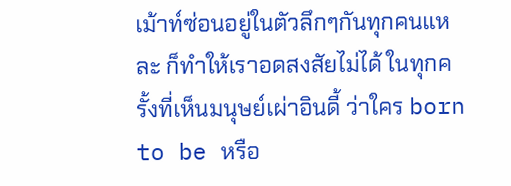เม้าท์ซ่อนอยู่ในตัวลึกๆกันทุกคนแหละ ก็ทำให้เราอดสงสัยไม่ได้ ในทุกครั้งที่เห็นมนุษย์เผ่าอินดี้ ว่าใคร born to be หรือ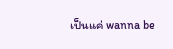เป็นแค่ wanna be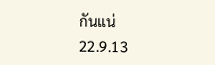กันแน่
22.9.13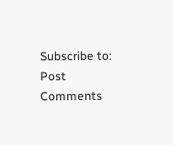Subscribe to:
Post Comments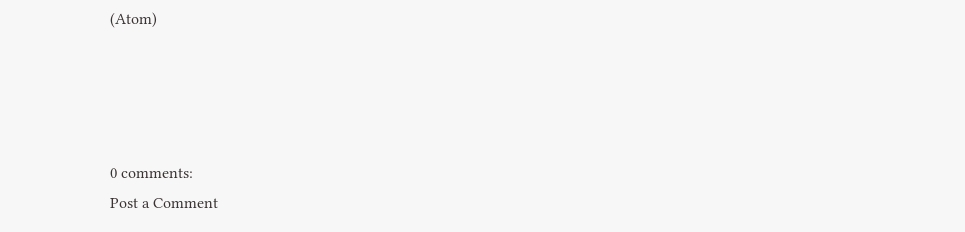(Atom)




0 comments:
Post a Comment